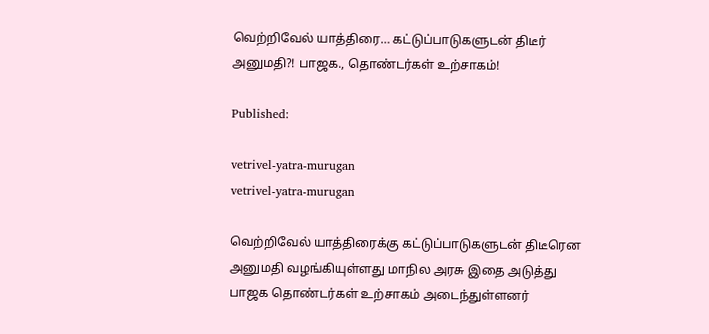வெற்றிவேல் யாத்திரை… கட்டுப்பாடுகளுடன் திடீர் அனுமதி?! பாஜக., தொண்டர்கள் உற்சாகம்!

Published:

vetrivel-yatra-murugan
vetrivel-yatra-murugan

வெற்றிவேல் யாத்திரைக்கு கட்டுப்பாடுகளுடன் திடீரென அனுமதி வழங்கியுள்ளது மாநில அரசு இதை அடுத்து பாஜக தொண்டர்கள் உற்சாகம் அடைந்துள்ளனர்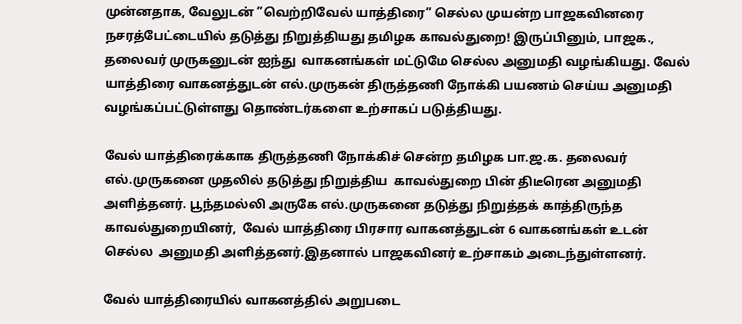முன்னதாக, வேலுடன் ”வெற்றிவேல் யாத்திரை” செல்ல முயன்ற பாஜகவினரை  நசரத்பேட்டையில் தடுத்து நிறுத்தியது தமிழக காவல்துறை! இருப்பினும், பாஜக., தலைவர் முருகனுடன் ஐந்து  வாகனங்கள் மட்டுமே செல்ல அனுமதி வழங்கியது. வேல் யாத்திரை வாகனத்துடன் எல்.முருகன் திருத்தணி நோக்கி பயணம் செய்ய அனுமதி வழங்கப்பட்டுள்ளது தொண்டர்களை உற்சாகப் படுத்தியது.

வேல் யாத்திரைக்காக திருத்தணி நோக்கிச் சென்ற தமிழக பா.ஜ.க. தலைவர் எல்.முருகனை முதலில் தடுத்து நிறுத்திய  காவல்துறை பின் திடீரென அனுமதி அளித்தனர். பூந்தமல்லி அருகே எல்.முருகனை தடுத்து நிறுத்தக் காத்திருந்த காவல்துறையினர்,  வேல் யாத்திரை பிரசார வாகனத்துடன் 6 வாகனங்கள் உடன் செல்ல  அனுமதி அளித்தனர்.இதனால் பாஜகவினர் உற்சாகம் அடைந்துள்ளனர்.

வேல் யாத்திரையில் வாகனத்தில் அறுபடை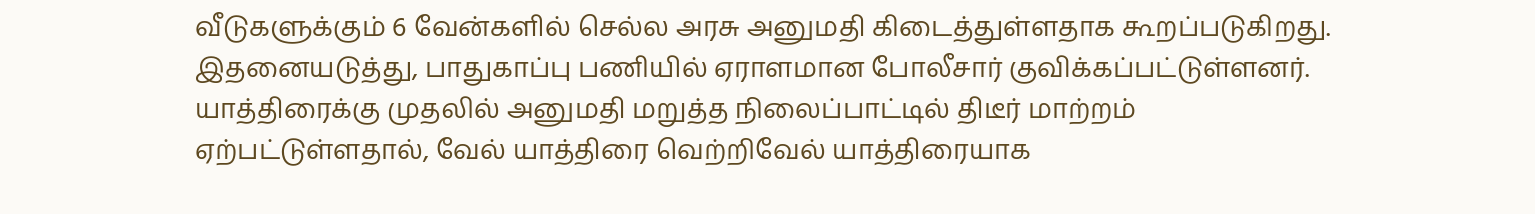வீடுகளுக்கும் 6 வேன்களில் செல்ல அரசு அனுமதி கிடைத்துள்ளதாக கூறப்படுகிறது. இதனையடுத்து, பாதுகாப்பு பணியில் ஏராளமான போலீசார் குவிக்கப்பட்டுள்ளனர். யாத்திரைக்கு முதலில் அனுமதி மறுத்த நிலைப்பாட்டில் திடீர் மாற்றம் ஏற்பட்டுள்ளதால், வேல் யாத்திரை வெற்றிவேல் யாத்திரையாக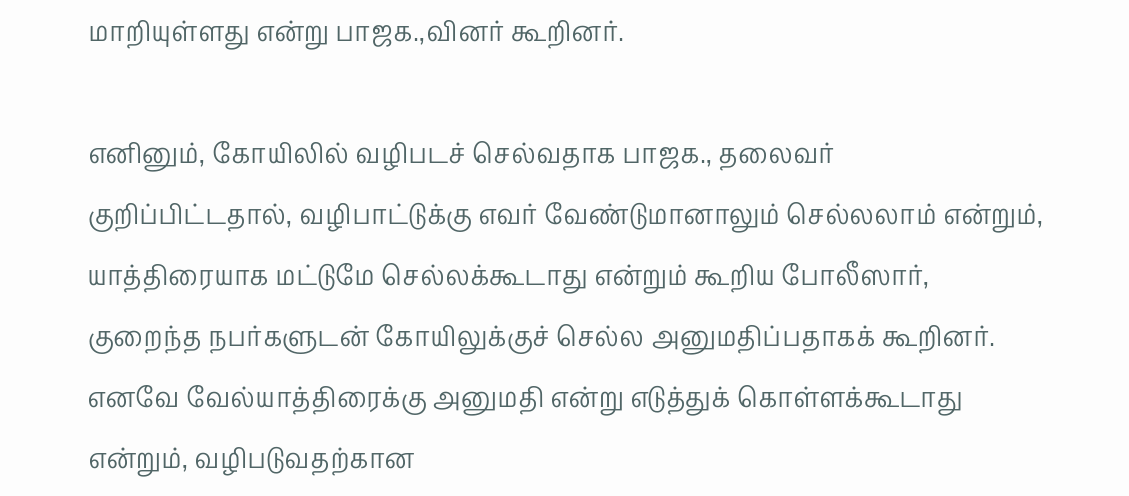மாறியுள்ளது என்று பாஜக.,வினர் கூறினர்.

எனினும், கோயிலில் வழிபடச் செல்வதாக பாஜக., தலைவர் குறிப்பிட்டதால், வழிபாட்டுக்கு எவர் வேண்டுமானாலும் செல்லலாம் என்றும், யாத்திரையாக மட்டுமே செல்லக்கூடாது என்றும் கூறிய போலீஸார், குறைந்த நபர்களுடன் கோயிலுக்குச் செல்ல அனுமதிப்பதாகக் கூறினர். எனவே வேல்யாத்திரைக்கு அனுமதி என்று எடுத்துக் கொள்ளக்கூடாது என்றும், வழிபடுவதற்கான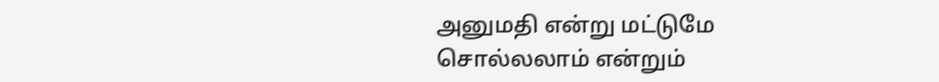அனுமதி என்று மட்டுமே சொல்லலாம் என்றும்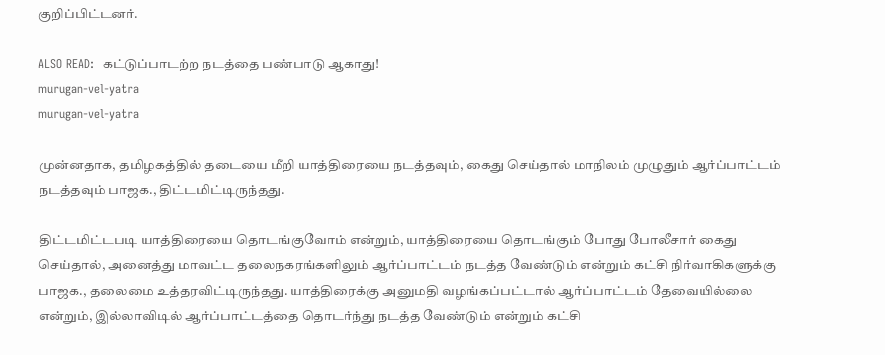குறிப்பிட்டனர்.

ALSO READ:  கட்டுப்பாடற்ற நடத்தை பண்பாடு ஆகாது!
murugan-vel-yatra
murugan-vel-yatra

முன்னதாக, தமிழகத்தில் தடையை மீறி யாத்திரையை நடத்தவும், கைது செய்தால் மாநிலம் முழுதும் ஆர்ப்பாட்டம் நடத்தவும் பாஜக., திட்டமிட்டிருந்தது.

திட்டமிட்டபடி யாத்திரையை தொடங்குவோம் என்றும், யாத்திரையை தொடங்கும் போது போலீசார் கைது செய்தால், அனைத்து மாவட்ட தலைநகரங்களிலும் ஆர்ப்பாட்டம் நடத்த வேண்டும் என்றும் கட்சி நிர்வாகிகளுக்கு பாஜக., தலைமை உத்தரவிட்டிருந்தது. யாத்திரைக்கு அனுமதி வழங்கப்பட்டால் ஆர்ப்பாட்டம் தேவையில்லை என்றும், இல்லாவிடில் ஆர்ப்பாட்டத்தை தொடர்ந்து நடத்த வேண்டும் என்றும் கட்சி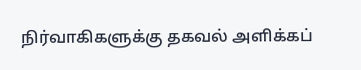நிர்வாகிகளுக்கு தகவல் அளிக்கப்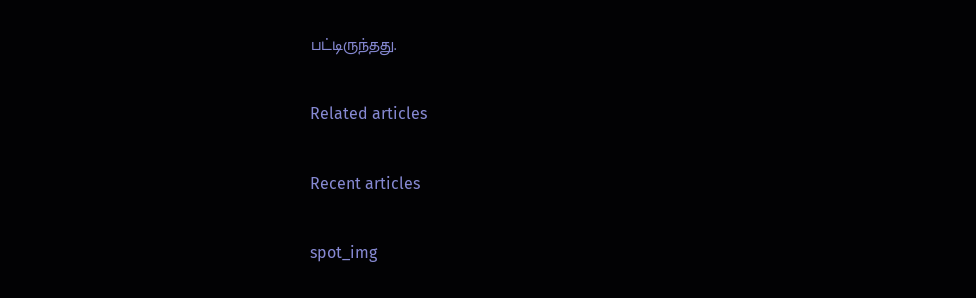பட்டிருந்தது.

Related articles

Recent articles

spot_img